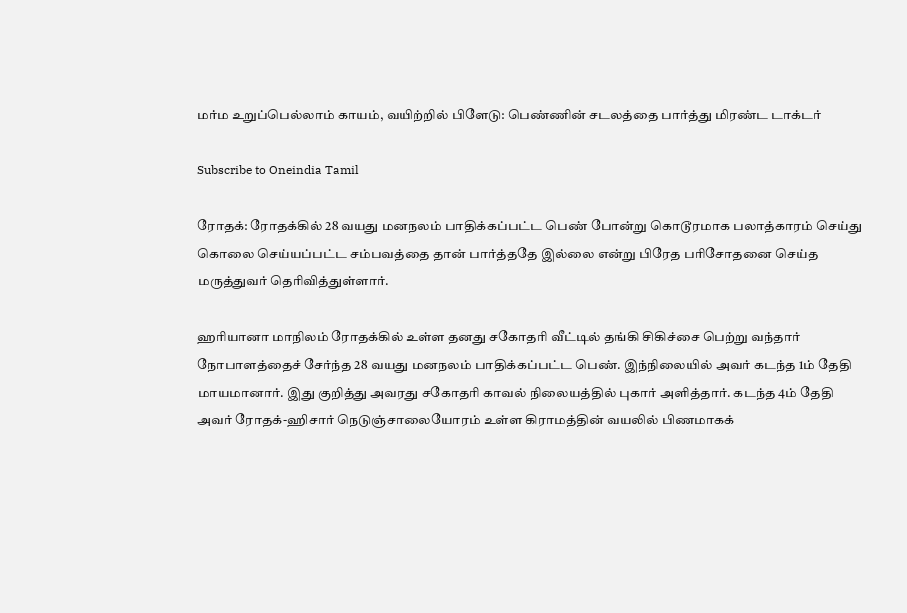மர்ம உறுப்பெல்லாம் காயம், வயிற்றில் பிளேடு: பெண்ணின் சடலத்தை பார்த்து மிரண்ட டாக்டர்

Subscribe to Oneindia Tamil

ரோதக்: ரோதக்கில் 28 வயது மனநலம் பாதிக்கப்பட்ட பெண் போன்று கொடூரமாக பலாத்காரம் செய்து கொலை செய்யப்பட்ட சம்பவத்தை தான் பார்த்ததே இல்லை என்று பிரேத பரிசோதனை செய்த மருத்துவர் தெரிவித்துள்ளார்.

ஹரியானா மாநிலம் ரோதக்கில் உள்ள தனது சகோதரி வீட்டில் தங்கி சிகிச்சை பெற்று வந்தார் நோபாளத்தைச் சேர்ந்த 28 வயது மனநலம் பாதிக்கப்பட்ட பெண். இந்நிலையில் அவர் கடந்த 1ம் தேதி மாயமானார். இது குறித்து அவரது சகோதரி காவல் நிலையத்தில் புகார் அளித்தார். கடந்த 4ம் தேதி அவர் ரோதக்-ஹிசார் நெடுஞ்சாலையோரம் உள்ள கிராமத்தின் வயலில் பிணமாகக்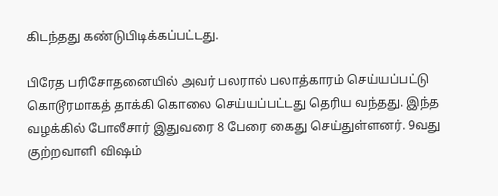கிடந்தது கண்டுபிடிக்கப்பட்டது.

பிரேத பரிசோதனையில் அவர் பலரால் பலாத்காரம் செய்யப்பட்டு கொடூரமாகத் தாக்கி கொலை செய்யப்பட்டது தெரிய வந்தது. இந்த வழக்கில் போலீசார் இதுவரை 8 பேரை கைது செய்துள்ளனர். 9வது குற்றவாளி விஷம்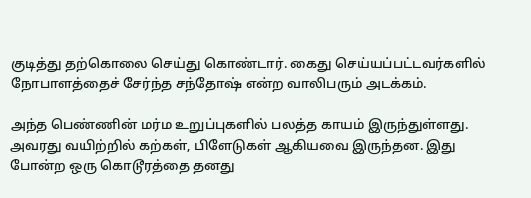குடித்து தற்கொலை செய்து கொண்டார். கைது செய்யப்பட்டவர்களில் நோபாளத்தைச் சேர்ந்த சந்தோஷ் என்ற வாலிபரும் அடக்கம்.

அந்த பெண்ணின் மர்ம உறுப்புகளில் பலத்த காயம் இருந்துள்ளது. அவரது வயிற்றில் கற்கள், பிளேடுகள் ஆகியவை இருந்தன. இது போன்ற ஒரு கொடூரத்தை தனது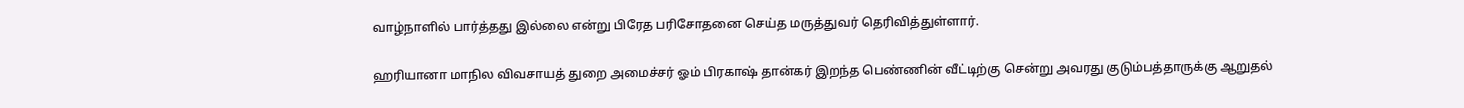வாழ்நாளில் பார்த்தது இல்லை என்று பிரேத பரிசோதனை செய்த மருத்துவர் தெரிவித்துள்ளார்.

ஹரியானா மாநில விவசாயத் துறை அமைச்சர் ஓம் பிரகாஷ் தான்கர் இறந்த பெண்ணின் வீட்டிற்கு சென்று அவரது குடும்பத்தாருக்கு ஆறுதல்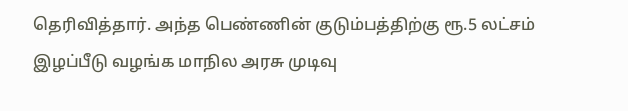தெரிவித்தார். அந்த பெண்ணின் குடும்பத்திற்கு ரூ.5 லட்சம் இழப்பீடு வழங்க மாநில அரசு முடிவு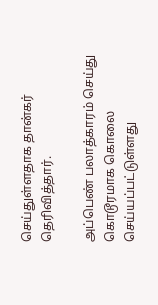செய்துள்ளதாக தான்கர் தெரிவித்தார்.

அப்பெண் பலாத்காரம் செய்து கொடூரமாக கொலை செய்யப்பட்டுள்ளது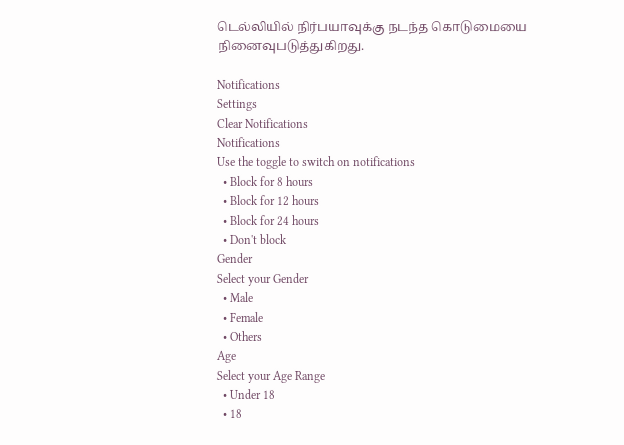டெல்லியில் நிர்பயாவுக்கு நடந்த கொடுமையை நினைவுபடுத்துகிறது.

Notifications
Settings
Clear Notifications
Notifications
Use the toggle to switch on notifications
  • Block for 8 hours
  • Block for 12 hours
  • Block for 24 hours
  • Don't block
Gender
Select your Gender
  • Male
  • Female
  • Others
Age
Select your Age Range
  • Under 18
  • 18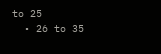to 25
  • 26 to 35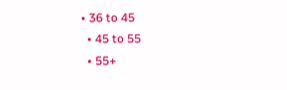• 36 to 45
  • 45 to 55
  • 55+